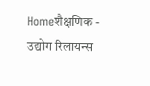Homeशैक्षणिक - उद्योग रिलायन्स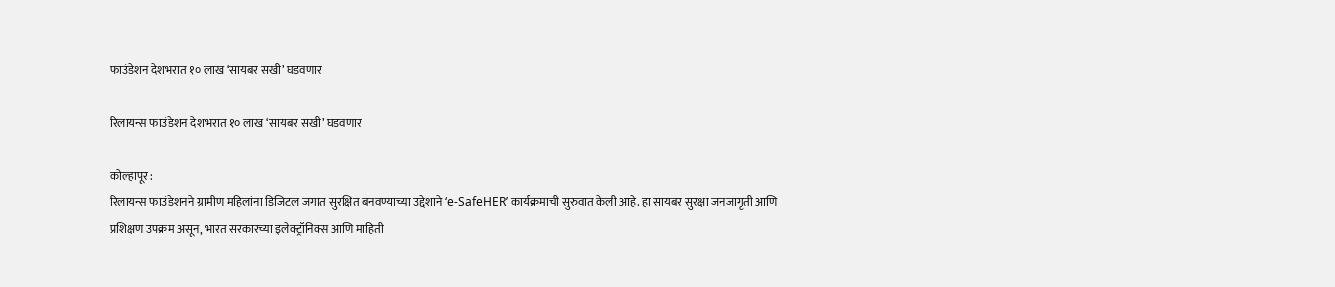फाउंडेशन देशभरात १० लाख ‘सायबर सखी’ घडवणार

रिलायन्स फाउंडेशन देशभरात १० लाख ‘सायबर सखी’ घडवणार

कोल्हापूर :
रिलायन्स फाउंडेशनने ग्रामीण महिलांना डिजिटल जगात सुरक्षित बनवण्याच्या उद्देशाने ‘e-SafeHER’ कार्यक्रमाची सुरुवात केली आहे. हा सायबर सुरक्षा जनजागृती आणि प्रशिक्षण उपक्रम असून, भारत सरकारच्या इलेक्ट्रॉनिक्स आणि माहिती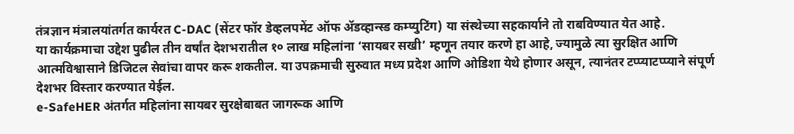तंत्रज्ञान मंत्रालयांतर्गत कार्यरत C-DAC (सेंटर फॉर डेव्हलपमेंट ऑफ ॲडव्हान्स्ड कम्प्युटिंग) या संस्थेच्या सहकार्याने तो राबविण्यात येत आहे.
या कार्यक्रमाचा उद्देश पुढील तीन वर्षांत देशभरातील १० लाख महिलांना ‘सायबर सखी’ म्हणून तयार करणे हा आहे, ज्यामुळे त्या सुरक्षित आणि आत्मविश्वासाने डिजिटल सेवांचा वापर करू शकतील. या उपक्रमाची सुरुवात मध्य प्रदेश आणि ओडिशा येथे होणार असून, त्यानंतर टप्प्याटप्प्याने संपूर्ण देशभर विस्तार करण्यात येईल.
e-SafeHER अंतर्गत महिलांना सायबर सुरक्षेबाबत जागरूक आणि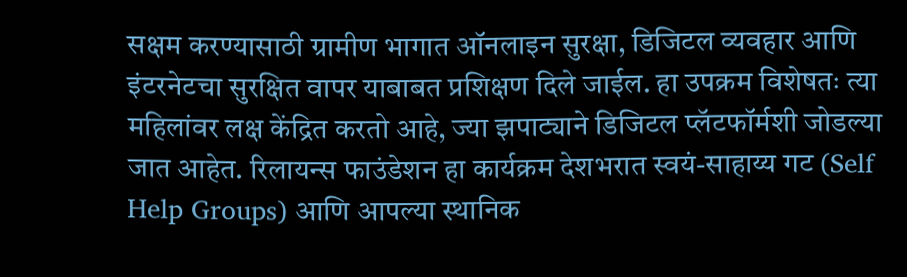सक्षम करण्यासाठी ग्रामीण भागात ऑनलाइन सुरक्षा, डिजिटल व्यवहार आणि इंटरनेटचा सुरक्षित वापर याबाबत प्रशिक्षण दिले जाईल. हा उपक्रम विशेषतः त्या महिलांवर लक्ष केंद्रित करतो आहे, ज्या झपाट्याने डिजिटल प्लॅटफॉर्मशी जोडल्या जात आहेत. रिलायन्स फाउंडेशन हा कार्यक्रम देशभरात स्वयं-साहाय्य गट (Self Help Groups) आणि आपल्या स्थानिक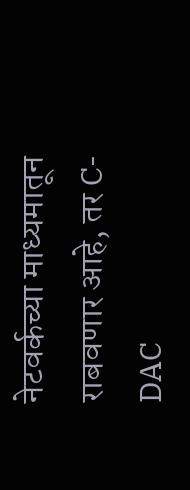नेटवर्कच्या माध्यमातून राबवणार आहे, तर C-DAC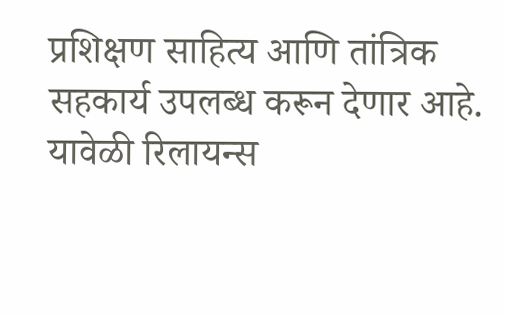प्रशिक्षण साहित्य आणि तांत्रिक सहकार्य उपलब्ध करून देणार आहे.
यावेळी रिलायन्स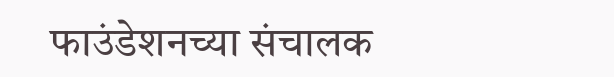फाउंडेशनच्या संचालक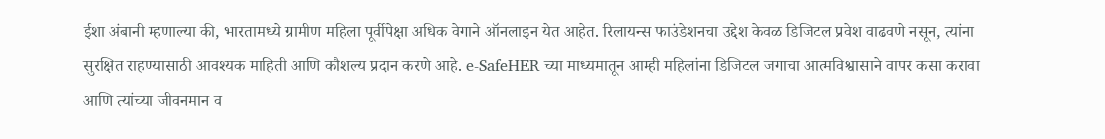ईशा अंबानी म्हणाल्या की, भारतामध्ये ग्रामीण महिला पूर्वीपेक्षा अधिक वेगाने ऑनलाइन येत आहेत. रिलायन्स फाउंडेशनचा उद्देश केवळ डिजिटल प्रवेश वाढवणे नसून, त्यांना सुरक्षित राहण्यासाठी आवश्यक माहिती आणि कौशल्य प्रदान करणे आहे. e-SafeHER च्या माध्यमातून आम्ही महिलांना डिजिटल जगाचा आत्मविश्वासाने वापर कसा करावा आणि त्यांच्या जीवनमान व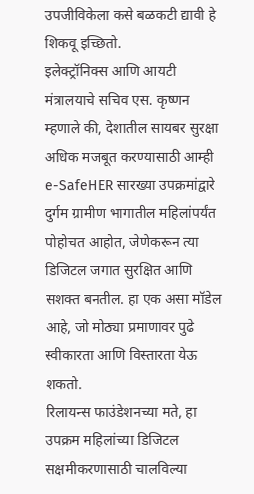उपजीविकेला कसे बळकटी द्यावी हे शिकवू इच्छितो.
इलेक्ट्रॉनिक्स आणि आयटी मंत्रालयाचे सचिव एस. कृष्णन म्हणाले की, देशातील सायबर सुरक्षा अधिक मजबूत करण्यासाठी आम्ही e-SafeHER सारख्या उपक्रमांद्वारे दुर्गम ग्रामीण भागातील महिलांपर्यंत पोहोचत आहोत, जेणेकरून त्या डिजिटल जगात सुरक्षित आणि सशक्त बनतील. हा एक असा मॉडेल आहे, जो मोठ्या प्रमाणावर पुढे स्वीकारता आणि विस्तारता येऊ शकतो.
रिलायन्स फाउंडेशनच्या मते, हा उपक्रम महिलांच्या डिजिटल सक्षमीकरणासाठी चालविल्या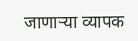जाणाऱ्या व्यापक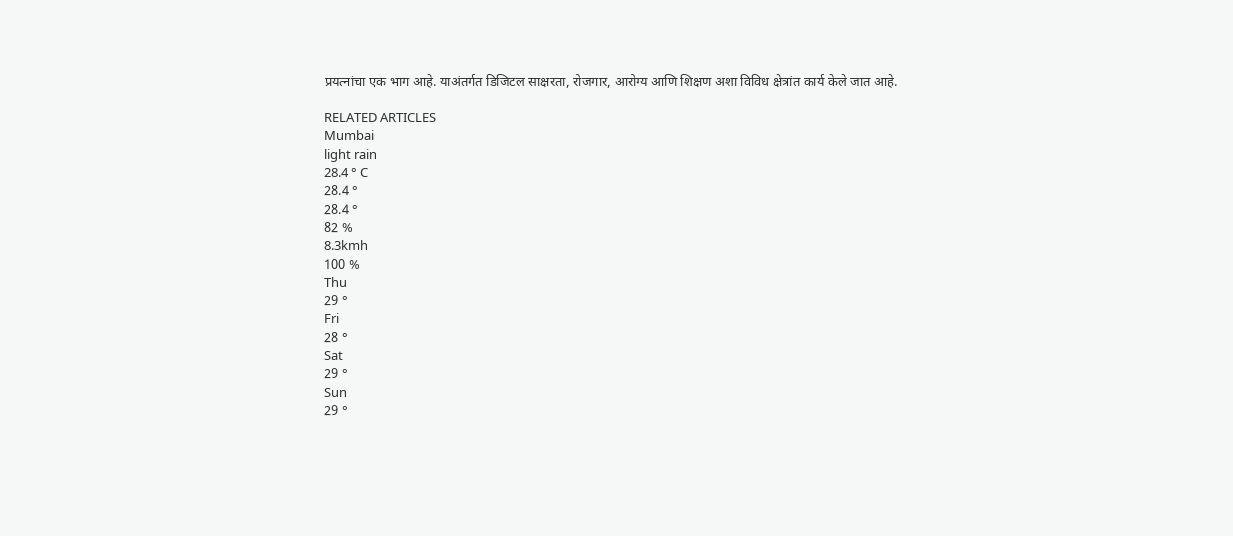प्रयत्नांचा एक भाग आहे. याअंतर्गत डिजिटल साक्षरता, रोजगार, आरोग्य आणि शिक्षण अशा विविध क्षेत्रांत कार्य केले जात आहे.

RELATED ARTICLES
Mumbai
light rain
28.4 ° C
28.4 °
28.4 °
82 %
8.3kmh
100 %
Thu
29 °
Fri
28 °
Sat
29 °
Sun
29 °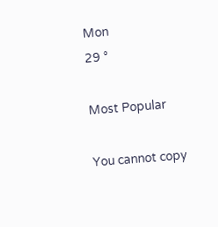Mon
29 °

Most Popular

You cannot copy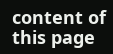content of this page